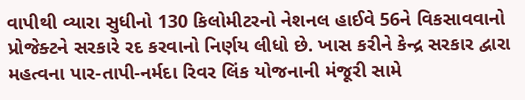વાપીથી વ્યારા સુધીનો 130 કિલોમીટરનો નેશનલ હાઈવે 56ને વિકસાવવાનો પ્રોજેક્ટને સરકારે રદ કરવાનો નિર્ણય લીધો છે. ખાસ કરીને કેન્દ્ર સરકાર દ્વારા મહત્વના પાર-તાપી-નર્મદા રિવર લિંક યોજનાની મંજૂરી સામે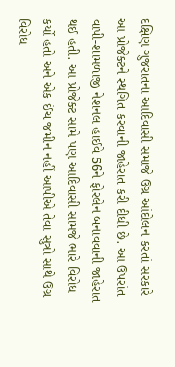દક્ષિણ ગુજરાતના આદિવાસી સમાજે ઉગ્ર આંદોલન કરતાં સરકારે આ પ્રોજેક્ટને સ્થગિત કરવાની જાહેરાત કરી દીધી છે. આ ઉપરાંત વાપી-શામળાજી નેશનલ હાઈવે 56ને ફોરલેન બનાવવાની જાહેરાત થઈ હતી. આ પ્રોજેક્ટ સામે પણ આદિવાસી સામજે ભારે વિરોધ કર્યો હતો અને એક ઈંચ જમીન નહીં આપીએ તેવા સુત્રો સાથે ઉગ્ર વિરોધ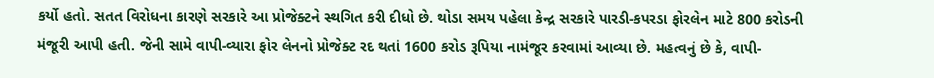કર્યો હતો. સતત વિરોધના કારણે સરકારે આ પ્રોજેક્ટને સ્થગિત કરી દીધો છે. થોડા સમય પહેલા કેન્દ્ર સરકારે પારડી-કપરડા ફોરલેન માટે 800 કરોડની મંજૂરી આપી હતી. જેની સામે વાપી-વ્યારા ફોર લેનનો પ્રોજેક્ટ રદ થતાં 1600 કરોડ રૂપિયા નામંજૂર કરવામાં આવ્યા છે. મહત્વનું છે કે, વાપી-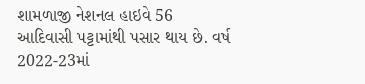શામળાજી નેશનલ હાઇવે 56 આદિવાસી પટ્ટામાંથી પસાર થાય છે. વર્ષ 2022-23માં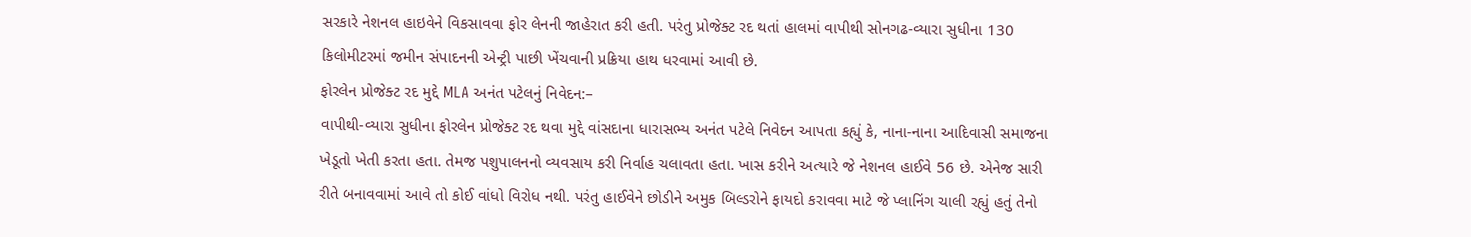સરકારે નેશનલ હાઇવેને વિકસાવવા ફોર લેનની જાહેરાત કરી હતી. પરંતુ પ્રોજેક્ટ રદ થતાં હાલમાં વાપીથી સોનગઢ-વ્યારા સુધીના 130 કિલોમીટરમાં જમીન સંપાદનની એન્ટ્રી પાછી ખેંચવાની પ્રક્રિયા હાથ ધરવામાં આવી છે.
ફોરલેન પ્રોજેક્ટ રદ મુદ્દે MLA અનંત પટેલનું નિવેદન:–
વાપીથી-વ્યારા સુધીના ફોરલેન પ્રોજેક્ટ રદ થવા મુદ્દે વાંસદાના ધારાસભ્ય અનંત પટેલે નિવેદન આપતા કહ્યું કે, નાના-નાના આદિવાસી સમાજના ખેડૂતો ખેતી કરતા હતા. તેમજ પશુપાલનનો વ્યવસાય કરી નિર્વાહ ચલાવતા હતા. ખાસ કરીને અત્યારે જે નેશનલ હાઈવે 56 છે. એનેજ સારી રીતે બનાવવામાં આવે તો કોઈ વાંધો વિરોધ નથી. પરંતુ હાઈવેને છોડીને અમુક બિલ્ડરોને ફાયદો કરાવવા માટે જે પ્લાનિંગ ચાલી રહ્યું હતું તેનો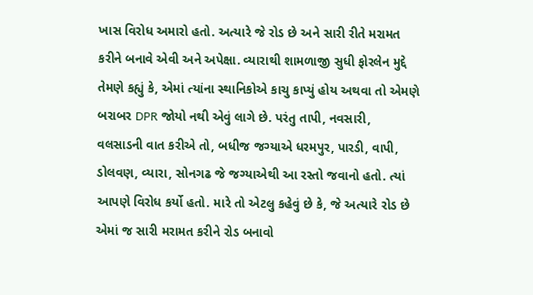ખાસ વિરોધ અમારો હતો. અત્યારે જે રોડ છે અને સારી રીતે મરામત કરીને બનાવે એવી અને અપેક્ષા. વ્યારાથી શામળાજી સુધી ફોરલેન મુદ્દે તેમણે કહ્યું કે, એમાં ત્યાંના સ્થાનિકોએ કાચુ કાપ્યું હોય અથવા તો એમણે બરાબર DPR જોયો નથી એવું લાગે છે. પરંતુ તાપી, નવસારી, વલસાડની વાત કરીએ તો, બધીજ જગ્યાએ ધરમપુર, પારડી, વાપી, ડોલવણ, વ્યારા, સોનગઢ જે જગ્યાએથી આ રસ્તો જવાનો હતો. ત્યાં આપણે વિરોધ કર્યો હતો. મારે તો એટલુ કહેવું છે કે, જે અત્યારે રોડ છે એમાં જ સારી મરામત કરીને રોડ બનાવો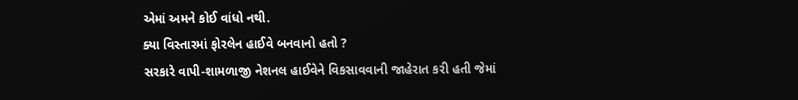એમાં અમને કોઈ વાંધો નથી.
ક્યા વિસ્તારમાં ફોરલેન હાઈવે બનવાનો હતો ?
સરકારે વાપી-શામળાજી નેશનલ હાઈવેને વિકસાવવાની જાહેરાત કરી હતી જેમાં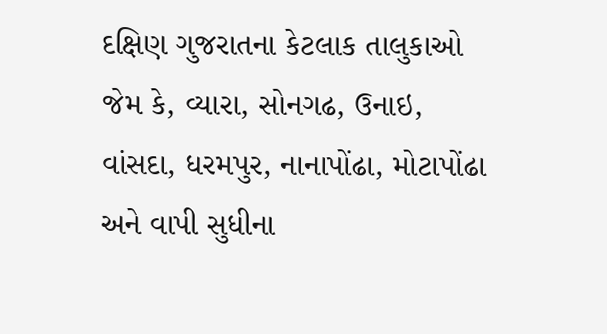દક્ષિણ ગુજરાતના કેટલાક તાલુકાઓ જેમ કે, વ્યારા, સોનગઢ, ઉનાઇ, વાંસદા, ધરમપુર, નાનાપોંઢા, મોટાપોંઢા અને વાપી સુધીના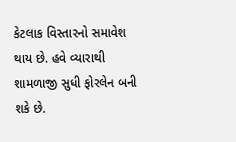કેટલાક વિસ્તારનો સમાવેશ થાય છે. હવે વ્યારાથી શામળાજી સુધી ફોરલેન બની શકે છે.